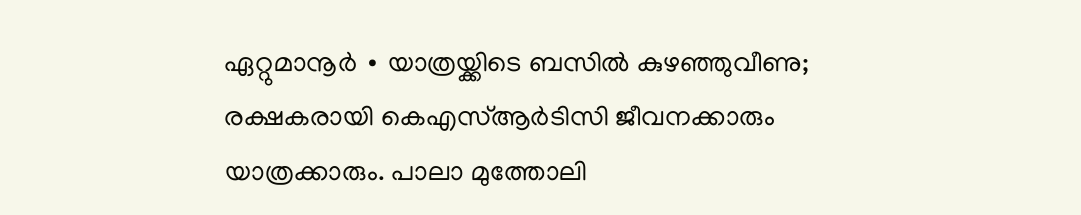ഏറ്റുമാനൂർ ∙ യാത്രയ്ക്കിടെ ബസിൽ കുഴഞ്ഞുവീണു; രക്ഷകരായി കെഎസ്ആർടിസി ജീവനക്കാരും യാത്രക്കാരും. പാലാ മുത്തോലി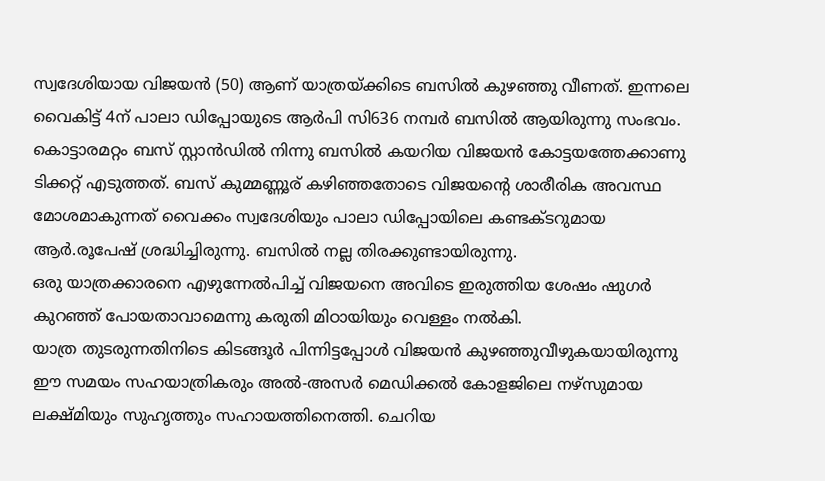സ്വദേശിയായ വിജയൻ (50) ആണ് യാത്രയ്ക്കിടെ ബസിൽ കുഴഞ്ഞു വീണത്. ഇന്നലെ വൈകിട്ട് 4ന് പാലാ ഡിപ്പോയുടെ ആർപി സി636 നമ്പർ ബസിൽ ആയിരുന്നു സംഭവം.
കൊട്ടാരമറ്റം ബസ് സ്റ്റാൻഡിൽ നിന്നു ബസിൽ കയറിയ വിജയൻ കോട്ടയത്തേക്കാണു ടിക്കറ്റ് എടുത്തത്. ബസ് കുമ്മണ്ണൂര് കഴിഞ്ഞതോടെ വിജയന്റെ ശാരീരിക അവസ്ഥ മോശമാകുന്നത് വൈക്കം സ്വദേശിയും പാലാ ഡിപ്പോയിലെ കണ്ടക്ടറുമായ ആർ.രൂപേഷ് ശ്രദ്ധിച്ചിരുന്നു. ബസിൽ നല്ല തിരക്കുണ്ടായിരുന്നു.
ഒരു യാത്രക്കാരനെ എഴുന്നേൽപിച്ച് വിജയനെ അവിടെ ഇരുത്തിയ ശേഷം ഷുഗർ കുറഞ്ഞ് പോയതാവാമെന്നു കരുതി മിഠായിയും വെള്ളം നൽകി.
യാത്ര തുടരുന്നതിനിടെ കിടങ്ങൂർ പിന്നിട്ടപ്പോൾ വിജയൻ കുഴഞ്ഞുവീഴുകയായിരുന്നു ഈ സമയം സഹയാത്രികരും അൽ-അസർ മെഡിക്കൽ കോളജിലെ നഴ്സുമായ ലക്ഷ്മിയും സുഹൃത്തും സഹായത്തിനെത്തി. ചെറിയ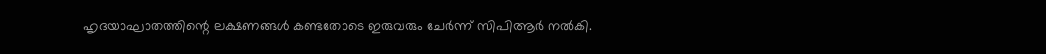ഹൃദയാഘാതത്തിന്റെ ലക്ഷണങ്ങൾ കണ്ടതോടെ ഇരുവരും ചേർന്ന് സിപിആർ നൽകി.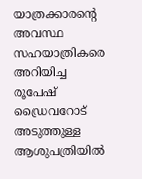യാത്രക്കാരന്റെ അവസ്ഥ സഹയാത്രികരെ അറിയിച്ച രൂപേഷ് ഡ്രൈവറോട് അടുത്തുള്ള ആശുപത്രിയിൽ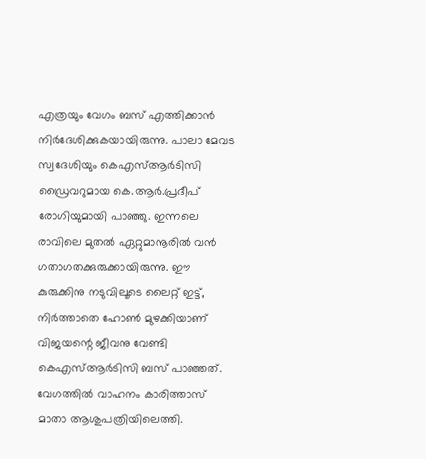എത്രയും വേഗം ബസ് എത്തിക്കാൻ നിർദേശിക്കുകയായിരുന്നു. പാലാ മേവട
സ്വദേശിയും കെഎസ്ആർടിസി ഡ്രൈവറുമായ കെ.ആർ.പ്രദീപ് രോഗിയുമായി പാഞ്ഞു. ഇന്നലെ രാവിലെ മുതൽ ഏറ്റുമാനൂരിൽ വൻ ഗതാഗതക്കുരുക്കായിരുന്നു. ഈ കുരുക്കിനു നടുവിലൂടെ ലൈറ്റ് ഇട്ട്, നിർത്താതെ ഹോൺ മുഴക്കിയാണ് വിജയന്റെ ജീവനു വേണ്ടി കെഎസ്ആർടിസി ബസ് പാഞ്ഞത്.
വേഗത്തിൽ വാഹനം കാരിത്താസ് മാതാ ആശുപത്രിയിലെത്തി.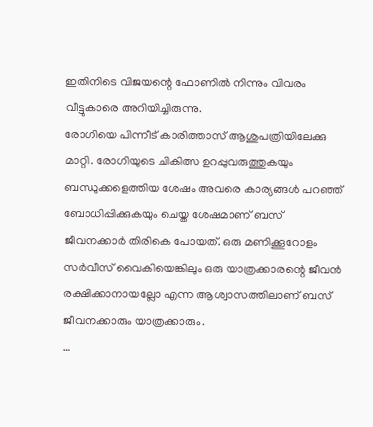ഇതിനിടെ വിജയന്റെ ഫോണിൽ നിന്നും വിവരം വീട്ടുകാരെ അറിയിച്ചിരുന്നു.
രോഗിയെ പിന്നീട് കാരിത്താസ് ആശുപത്രിയിലേക്കു മാറ്റി. രോഗിയുടെ ചികിത്സ ഉറപ്പുവരുത്തുകയും ബന്ധുക്കളെത്തിയ ശേഷം അവരെ കാര്യങ്ങൾ പറഞ്ഞ് ബോധിപ്പിക്കുകയും ചെയ്ത ശേഷമാണ് ബസ് ജീവനക്കാർ തിരികെ പോയത്. ഒരു മണിക്കൂറോളം സർവീസ് വൈകിയെങ്കിലും ഒരു യാത്രക്കാരന്റെ ജീവൻ രക്ഷിക്കാനായല്ലോ എന്ന ആശ്വാസത്തിലാണ് ബസ് ജീവനക്കാരും യാത്രക്കാരും.
…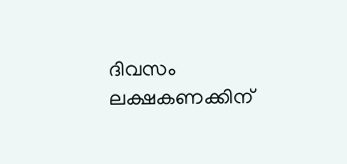ദിവസം ലക്ഷകണക്കിന്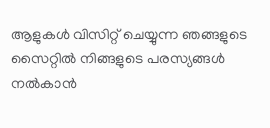ആളുകൾ വിസിറ്റ് ചെയ്യുന്ന ഞങ്ങളുടെ സൈറ്റിൽ നിങ്ങളുടെ പരസ്യങ്ങൾ നൽകാൻ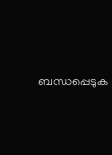ബന്ധപ്പെടുക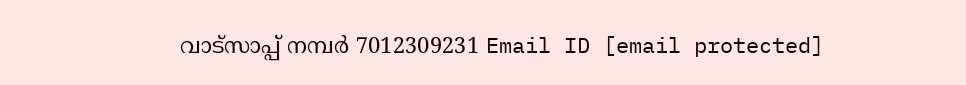വാട്സാപ്പ് നമ്പർ 7012309231 Email ID [email protected]